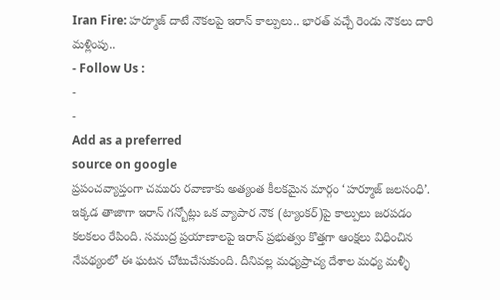Iran Fire: హర్మూజ్ దాటే నౌకలపై ఇరాన్ కాల్పులు.. భారత్ వచ్చే రెండు నౌకలు దారి మళ్లింపు..
- Follow Us :
-
-
Add as a preferred
source on google
ప్రపంచవ్యాప్తంగా చమురు రవాణాకు అత్యంత కీలకమైన మార్గం ‘హర్మూజ్ జలసంధి’. ఇక్కడ తాజాగా ఇరాన్ గన్బోట్లు ఒక వ్యాపార నౌక (ట్యాంకర్)పై కాల్పులు జరపడం కలకలం రేపింది. సముద్ర ప్రయాణాలపై ఇరాన్ ప్రభుత్వం కొత్తగా ఆంక్షలు విధించిన నేపథ్యంలో ఈ ఘటన చోటుచేసుకుంది. దీనివల్ల మధ్యప్రాచ్య దేశాల మధ్య మళ్ళీ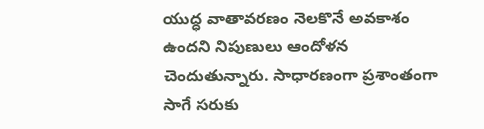యుద్ధ వాతావరణం నెలకొనే అవకాశం ఉందని నిపుణులు ఆందోళన చెందుతున్నారు. సాధారణంగా ప్రశాంతంగా సాగే సరుకు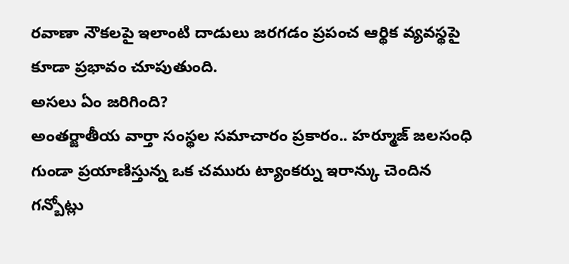రవాణా నౌకలపై ఇలాంటి దాడులు జరగడం ప్రపంచ ఆర్థిక వ్యవస్థపై కూడా ప్రభావం చూపుతుంది.
అసలు ఏం జరిగింది?
అంతర్జాతీయ వార్తా సంస్థల సమాచారం ప్రకారం.. హర్మూజ్ జలసంధి గుండా ప్రయాణిస్తున్న ఒక చమురు ట్యాంకర్ను ఇరాన్కు చెందిన గన్బోట్లు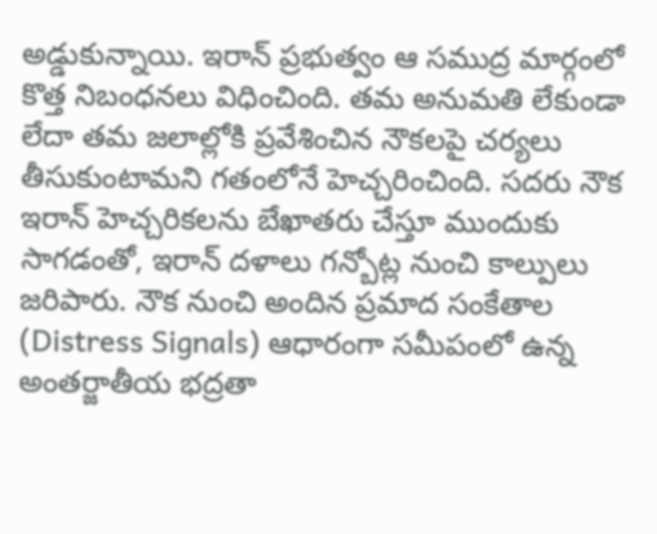అడ్డుకున్నాయి. ఇరాన్ ప్రభుత్వం ఆ సముద్ర మార్గంలో కొత్త నిబంధనలు విధించింది. తమ అనుమతి లేకుండా లేదా తమ జలాల్లోకి ప్రవేశించిన నౌకలపై చర్యలు తీసుకుంటామని గతంలోనే హెచ్చరించింది. సదరు నౌక ఇరాన్ హెచ్చరికలను బేఖాతరు చేస్తూ ముందుకు సాగడంతో, ఇరాన్ దళాలు గన్బోట్ల నుంచి కాల్పులు జరిపారు. నౌక నుంచి అందిన ప్రమాద సంకేతాల (Distress Signals) ఆధారంగా సమీపంలో ఉన్న అంతర్జాతీయ భద్రతా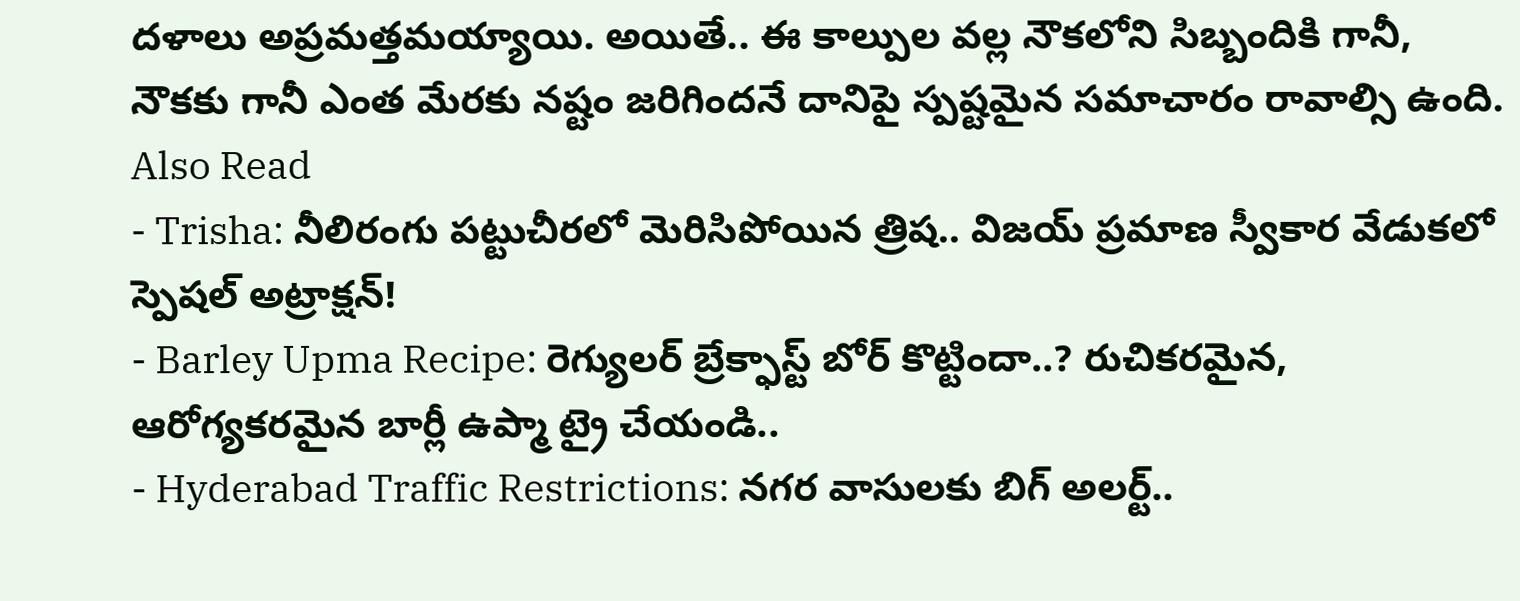దళాలు అప్రమత్తమయ్యాయి. అయితే.. ఈ కాల్పుల వల్ల నౌకలోని సిబ్బందికి గానీ, నౌకకు గానీ ఎంత మేరకు నష్టం జరిగిందనే దానిపై స్పష్టమైన సమాచారం రావాల్సి ఉంది.
Also Read
- Trisha: నీలిరంగు పట్టుచీరలో మెరిసిపోయిన త్రిష.. విజయ్ ప్రమాణ స్వీకార వేడుకలో స్పెషల్ అట్రాక్షన్!
- Barley Upma Recipe: రెగ్యులర్ బ్రేక్ఫాస్ట్ బోర్ కొట్టిందా..? రుచికరమైన, ఆరోగ్యకరమైన బార్లీ ఉప్మా ట్రై చేయండి..
- Hyderabad Traffic Restrictions: నగర వాసులకు బిగ్ అలర్ట్..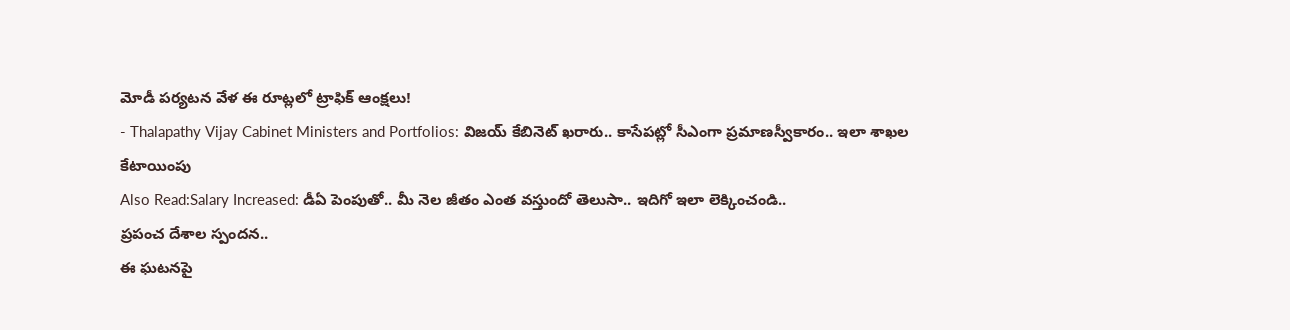మోడీ పర్యటన వేళ ఈ రూట్లలో ట్రాఫిక్ ఆంక్షలు!
- Thalapathy Vijay Cabinet Ministers and Portfolios: విజయ్ కేబినెట్ ఖరారు.. కాసేపట్లో సీఎంగా ప్రమాణస్వీకారం.. ఇలా శాఖల కేటాయింపు
Also Read:Salary Increased: డీఏ పెంపుతో.. మీ నెల జీతం ఎంత వస్తుందో తెలుసా.. ఇదిగో ఇలా లెక్కించండి..
ప్రపంచ దేశాల స్పందన..
ఈ ఘటనపై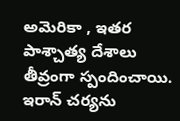అమెరికా , ఇతర పాశ్చాత్య దేశాలు తీవ్రంగా స్పందించాయి. ఇరాన్ చర్యను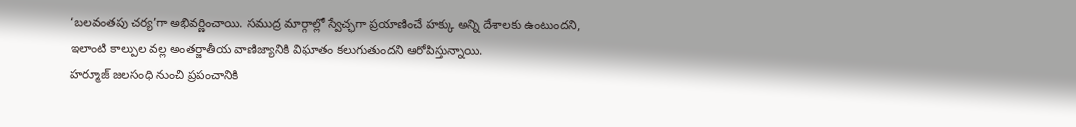‘బలవంతపు చర్య’గా అభివర్ణించాయి. సముద్ర మార్గాల్లో స్వేచ్ఛగా ప్రయాణించే హక్కు అన్ని దేశాలకు ఉంటుందని, ఇలాంటి కాల్పుల వల్ల అంతర్జాతీయ వాణిజ్యానికి విఘాతం కలుగుతుందని ఆరోపిస్తున్నాయి.
హర్మూజ్ జలసంధి నుంచి ప్రపంచానికి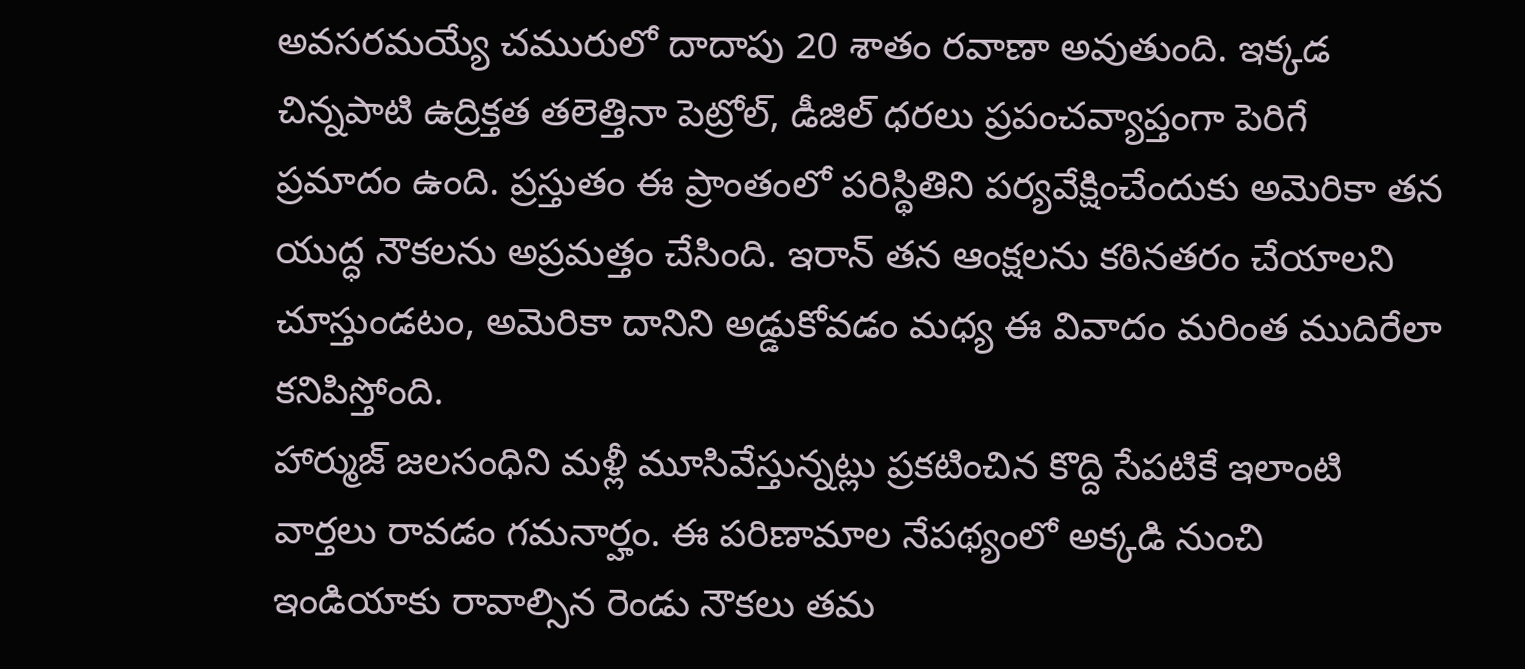అవసరమయ్యే చమురులో దాదాపు 20 శాతం రవాణా అవుతుంది. ఇక్కడ చిన్నపాటి ఉద్రిక్తత తలెత్తినా పెట్రోల్, డీజిల్ ధరలు ప్రపంచవ్యాప్తంగా పెరిగే ప్రమాదం ఉంది. ప్రస్తుతం ఈ ప్రాంతంలో పరిస్థితిని పర్యవేక్షించేందుకు అమెరికా తన యుద్ధ నౌకలను అప్రమత్తం చేసింది. ఇరాన్ తన ఆంక్షలను కఠినతరం చేయాలని చూస్తుండటం, అమెరికా దానిని అడ్డుకోవడం మధ్య ఈ వివాదం మరింత ముదిరేలా కనిపిస్తోంది.
హార్ముజ్ జలసంధిని మళ్లీ మూసివేస్తున్నట్లు ప్రకటించిన కొద్ది సేపటికే ఇలాంటి వార్తలు రావడం గమనార్హం. ఈ పరిణామాల నేపథ్యంలో అక్కడి నుంచి ఇండియాకు రావాల్సిన రెండు నౌకలు తమ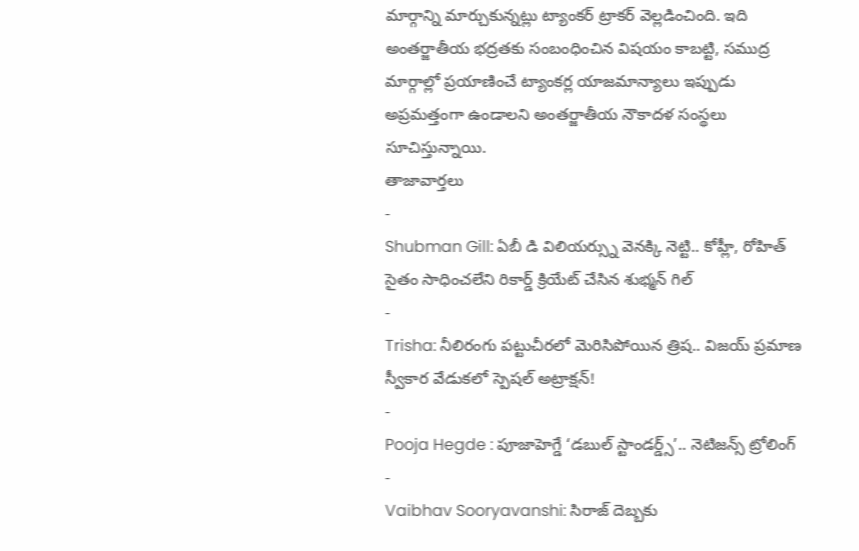మార్గాన్ని మార్చుకున్నట్లు ట్యాంకర్ ట్రాకర్ వెల్లడించింది. ఇది అంతర్జాతీయ భద్రతకు సంబంధించిన విషయం కాబట్టి, సముద్ర మార్గాల్లో ప్రయాణించే ట్యాంకర్ల యాజమాన్యాలు ఇప్పుడు అప్రమత్తంగా ఉండాలని అంతర్జాతీయ నౌకాదళ సంస్థలు సూచిస్తున్నాయి.
తాజావార్తలు
-
Shubman Gill: ఏబీ డి విలియర్స్ను వెనక్కి నెట్టి.. కోహ్లీ, రోహిత్ సైతం సాధించలేని రికార్డ్ క్రియేట్ చేసిన శుభ్మన్ గిల్
-
Trisha: నీలిరంగు పట్టుచీరలో మెరిసిపోయిన త్రిష.. విజయ్ ప్రమాణ స్వీకార వేడుకలో స్పెషల్ అట్రాక్షన్!
-
Pooja Hegde : పూజాహెగ్డే ‘డబుల్ స్టాండర్డ్స్’.. నెటిజన్స్ ట్రోలింగ్
-
Vaibhav Sooryavanshi: సిరాజ్ దెబ్బకు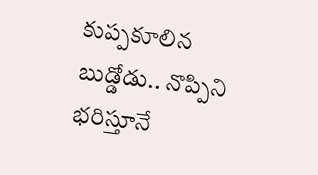కుప్పకూలిన బుడ్డోడు.. నొప్పిని భరిస్తూనే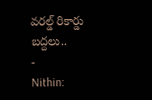వరల్డ్ రికార్డు బద్దలు..
-
Nithin: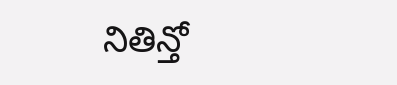నితిన్తో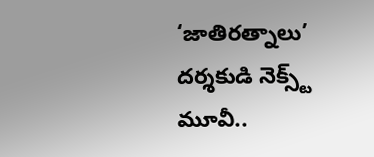‘జాతిరత్నాలు’ దర్శకుడి నెక్స్ట్ మూవీ..